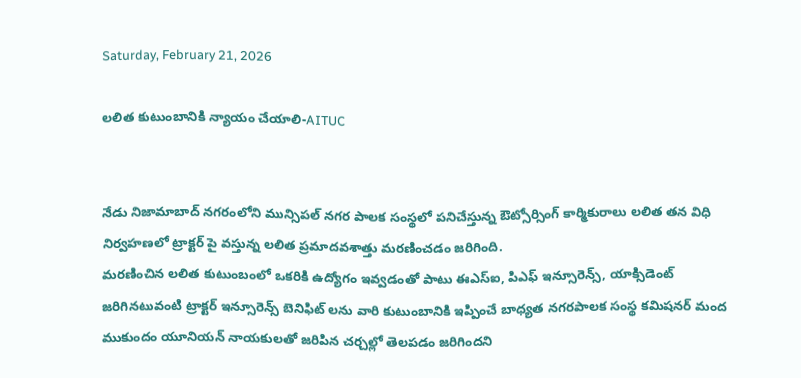Saturday, February 21, 2026

లలిత కుటుంబానికి న్యాయం చేయాలి-AITUC


నేడు నిజామాబాద్ నగరంలోని మున్సిపల్ నగర పాలక సంస్థలో పనిచేస్తున్న ఔట్సోర్సింగ్ కార్మికురాలు లలిత తన విధి నిర్వహణలో ట్రాక్టర్ పై వస్తున్న లలిత ప్రమాదవశాత్తు మరణించడం జరిగింది.
మరణించిన లలిత కుటుంబంలో ఒకరికి ఉద్యోగం ఇవ్వడంతో పాటు ఈఎస్ఐ, పిఎఫ్ ఇన్సూరెన్స్, యాక్సిడెంట్ జరిగినటువంటి ట్రాక్టర్ ఇన్సూరెన్స్ బెనిఫిట్ లను వారి కుటుంబానికి ఇప్పించే బాధ్యత నగరపాలక సంస్థ కమిషనర్ మంద ముకుందం యూనియన్ నాయకులతో జరిపిన చర్చల్లో తెలపడం జరిగిందని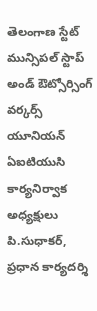తెలంగాణ స్టేట్ మున్సిపల్ స్టాప్ అండ్ ఔట్సోర్సింగ్ వర్కర్స్ యూనియన్ ఏఐటియుసి కార్యనిర్వాక అధ్యక్షులు పి.సుధాకర్, ప్రధాన కార్యదర్శి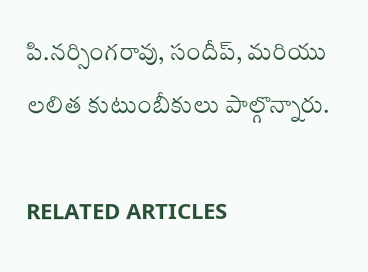పి.నర్సింగరావు, సందీప్, మరియు లలిత కుటుంబీకులు పాల్గొన్నారు.

RELATED ARTICLES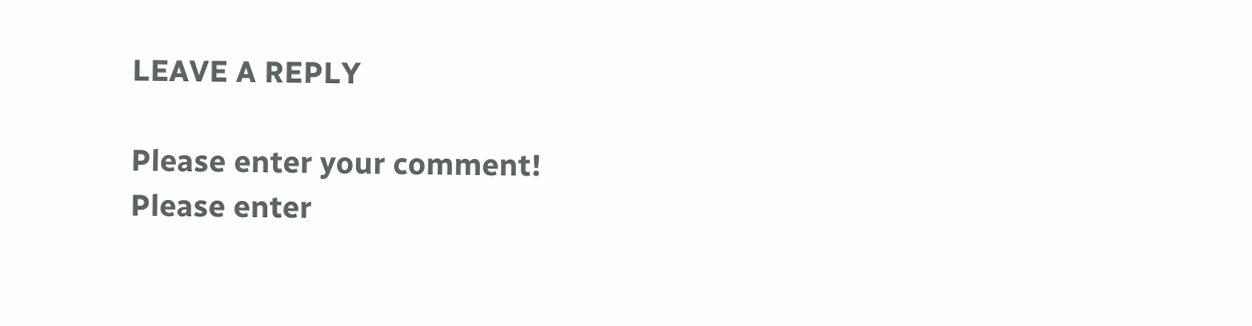LEAVE A REPLY

Please enter your comment!
Please enter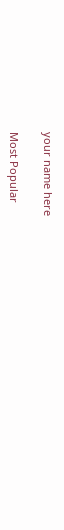your name here

Most Popular